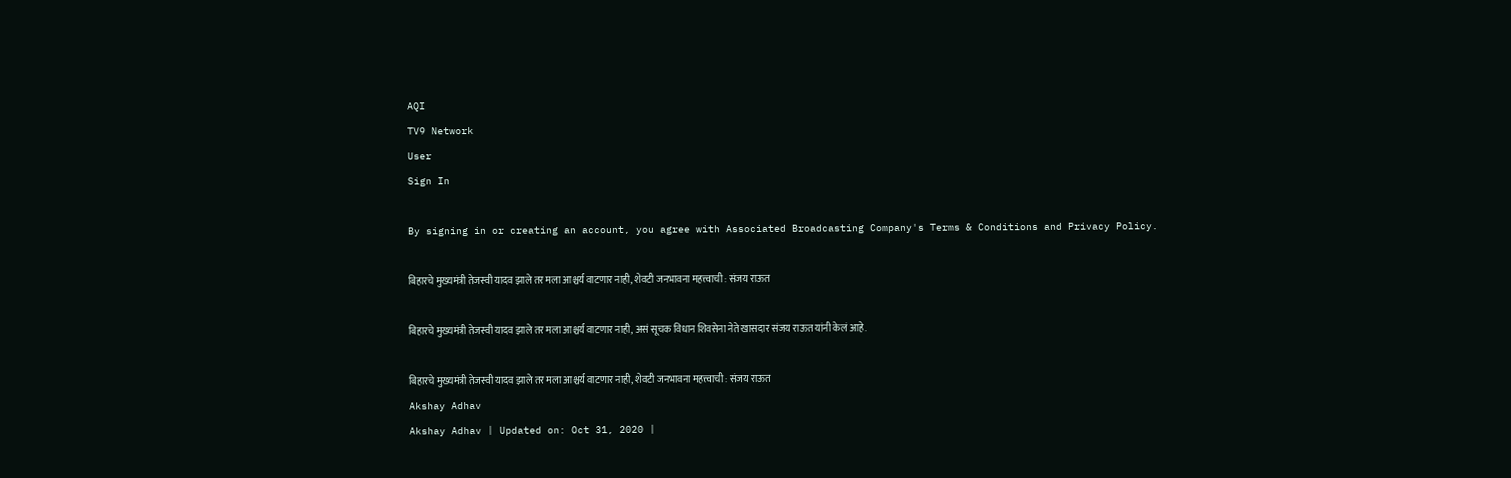AQI
TV9 Network
User
Sign In

By signing in or creating an account, you agree with Associated Broadcasting Company's Terms & Conditions and Privacy Policy.

बिहारचे मुख्यमंत्री तेजस्वी यादव झाले तर मला आश्चर्य वाटणार नाही, शेवटी जनभावना महत्त्वाची : संजय राऊत

बिहारचे मुख्यमंत्री तेजस्वी यादव झाले तर मला आश्चर्य वाटणार नाही, असं सूचक विधान शिवसेना नेते खासदार संजय राऊत यांनी केलं आहे.

बिहारचे मुख्यमंत्री तेजस्वी यादव झाले तर मला आश्चर्य वाटणार नाही, शेवटी जनभावना महत्त्वाची : संजय राऊत
Akshay Adhav
Akshay Adhav | Updated on: Oct 31, 2020 |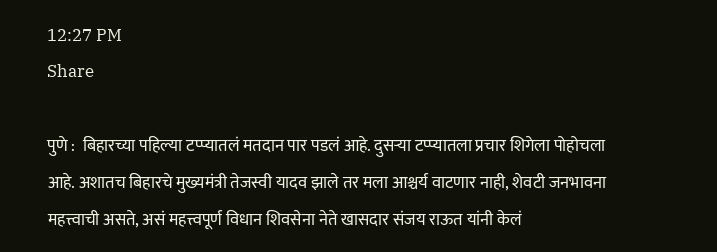12:27 PM
Share

पुणे :  बिहारच्या पहिल्या टप्प्यातलं मतदान पार पडलं आहे. दुसऱ्या टप्प्यातला प्रचार शिगेला पोहोचला आहे. अशातच बिहारचे मुख्यमंत्री तेजस्वी यादव झाले तर मला आश्चर्य वाटणार नाही, शेवटी जनभावना महत्त्वाची असते, असं महत्त्वपूर्ण विधान शिवसेना नेते खासदार संजय राऊत यांनी केलं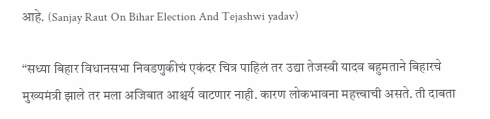आहे. (Sanjay Raut On Bihar Election And Tejashwi yadav)

“सध्या बिहार विधानसभा निवडणुकीचं एकंदर चित्र पाहिलं तर उद्या तेजस्वी यादव बहुमताने बिहारचे मुख्यमंत्री झाले तर मला अजिबात आश्चर्य वाटणार नाही. कारण लोकभावना महत्त्वाची असते. ती दाबता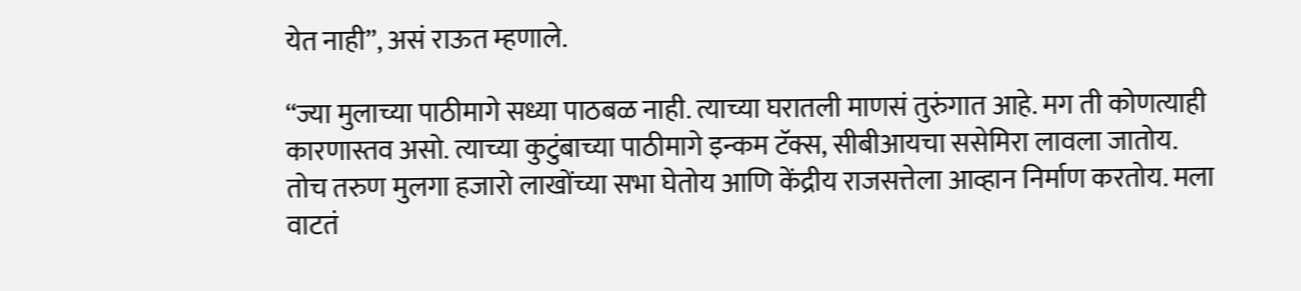येत नाही”, असं राऊत म्हणाले.

“ज्या मुलाच्या पाठीमागे सध्या पाठबळ नाही. त्याच्या घरातली माणसं तुरुंगात आहे. मग ती कोणत्याही कारणास्तव असो. त्याच्या कुटुंबाच्या पाठीमागे इन्कम टॅक्स, सीबीआयचा ससेमिरा लावला जातोय. तोच तरुण मुलगा हजारो लाखोंच्या सभा घेतोय आणि केंद्रीय राजसत्तेला आव्हान निर्माण करतोय. मला वाटतं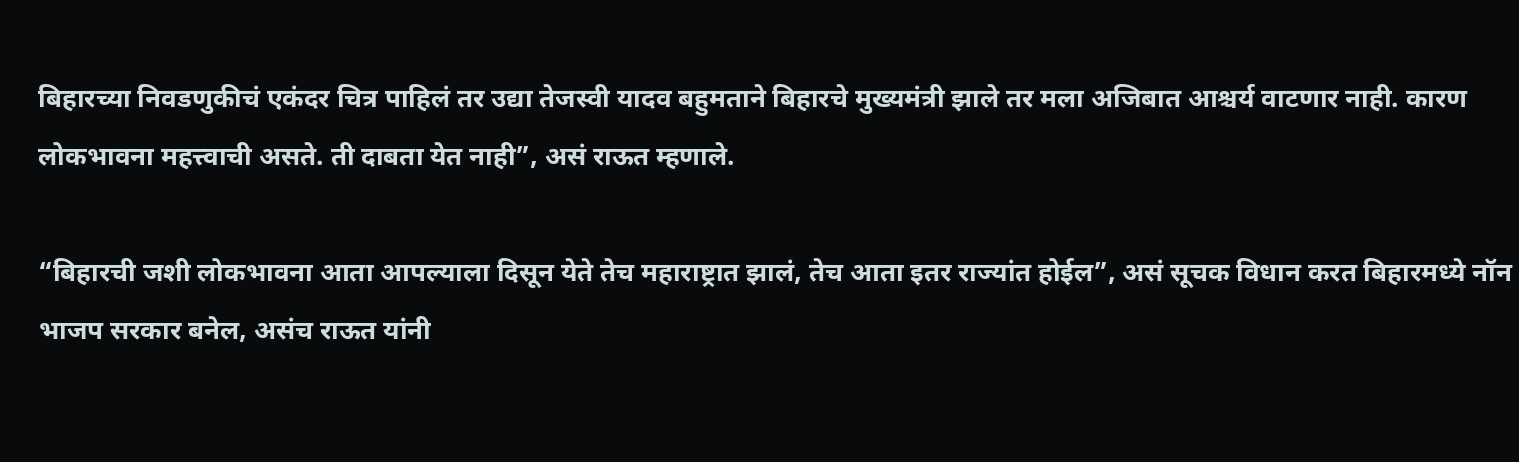बिहारच्या निवडणुकीचं एकंदर चित्र पाहिलं तर उद्या तेजस्वी यादव बहुमताने बिहारचे मुख्यमंत्री झाले तर मला अजिबात आश्चर्य वाटणार नाही. कारण लोकभावना महत्त्वाची असते. ती दाबता येत नाही”, असं राऊत म्हणाले.

“बिहारची जशी लोकभावना आता आपल्याला दिसून येते तेच महाराष्ट्रात झालं, तेच आता इतर राज्यांत होईल”, असं सूचक विधान करत बिहारमध्ये नॉन भाजप सरकार बनेल, असंच राऊत यांनी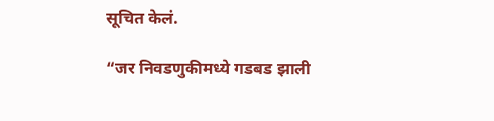सूचित केलं.

“जर निवडणुकीमध्ये गडबड झाली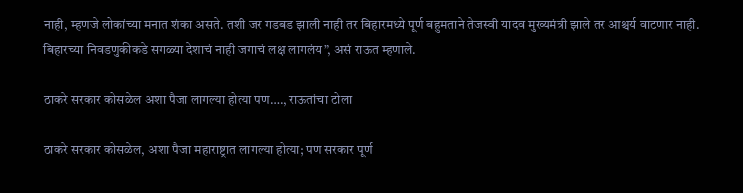नाही, म्हणजे लोकांच्या मनात शंका असते. तशी जर गडबड झाली नाही तर बिहारमध्ये पूर्ण बहुमताने तेजस्वी यादव मुख्यमंत्री झाले तर आश्चर्य वाटणार नाही. बिहारच्या निवडणुकीकडे सगळ्या देशाचं नाही जगाचं लक्ष लागलंय”, असं राऊत म्हणाले.

ठाकरे सरकार कोसळेल अशा पैजा लागल्या होत्या पण…., राऊतांचा टोला

ठाकरे सरकार कोसळेल, अशा पैजा महाराष्ट्रात लागल्या होत्या; पण सरकार पूर्ण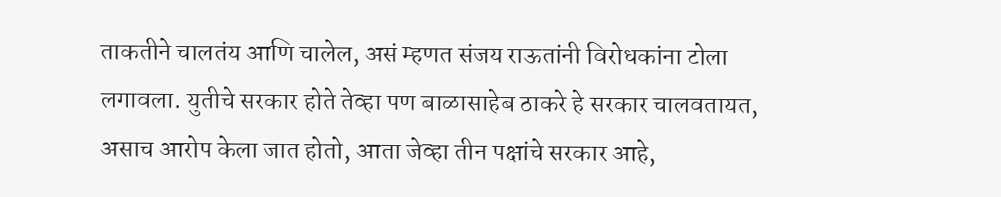ताकतीने चालतंय आणि चालेल, असं म्हणत संजय राऊतांनी विरोधकांना टोला लगावला. युतीचे सरकार होते तेव्हा पण बाळासाहेब ठाकरे हे सरकार चालवतायत, असाच आरोप केला जात होतो, आता जेव्हा तीन पक्षांचे सरकार आहे,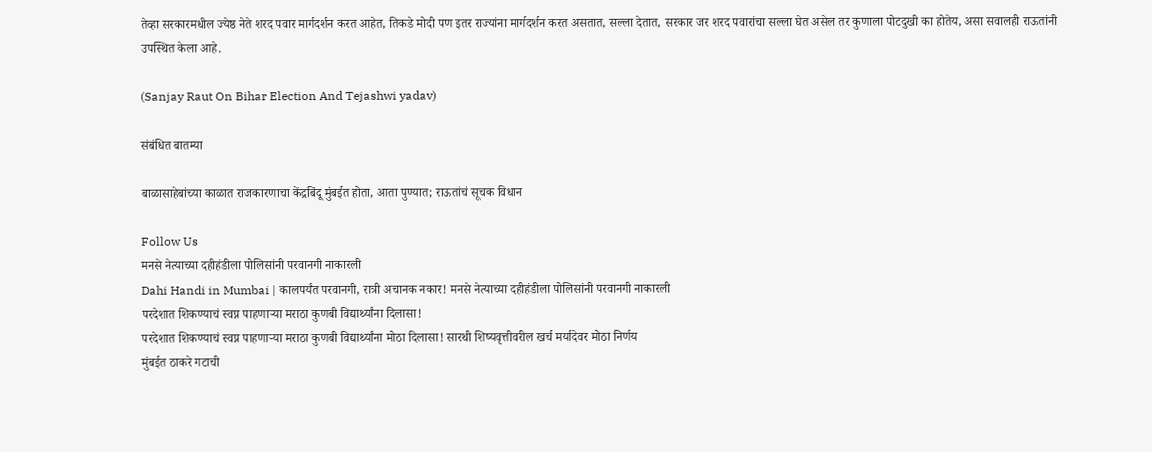तेव्हा सरकारमधील ज्येष्ठ नेते शरद पवार मार्गदर्शन करत आहेत, तिकडे मोदी पण इतर राज्यांना मार्गदर्शन करत असतात, सल्ला देतात, सरकार जर शरद पवारांचा सल्ला घेत असेल तर कुणाला पोटदुखी का होतेय, असा सवालही राऊतांनी उपस्थित केला आहे.

(Sanjay Raut On Bihar Election And Tejashwi yadav)

संबंधित बातम्या

बाळासाहेबांच्या काळात राजकारणाचा केंद्रबिंदू मुंबईत होता, आता पुण्यात; राऊतांचं सूचक विधान

Follow Us
मनसे नेत्याच्या दहीहंडीला पोलिसांनी परवानगी नाकारली
Dahi Handi in Mumbai | कालपर्यंत परवानगी, रात्री अचानक नकार! मनसे नेत्याच्या दहीहंडीला पोलिसांनी परवानगी नाकारली
परदेशात शिकण्याचं स्वप्न पाहणाऱ्या मराठा कुणबी विद्यार्थ्यांना दिलासा!
परदेशात शिकण्याचं स्वप्न पाहणाऱ्या मराठा कुणबी विद्यार्थ्यांना मोठा दिलासा! सारथी शिष्यवृत्तीवरील खर्च मर्यादेवर मोठा निर्णय
मुंबईत ठाकरे गटाची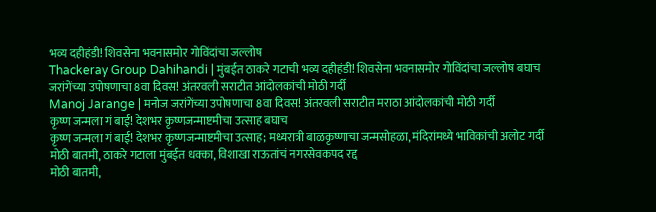भव्य दहीहंडी! शिवसेना भवनासमोर गोविंदांचा जल्लोष
Thackeray Group Dahihandi | मुंबईत ठाकरे गटाची भव्य दहीहंडी! शिवसेना भवनासमोर गोविंदांचा जल्लोष बघाच
जरांगेंच्या उपोषणाचा 8वा दिवस! अंतरवली सराटीत आंदोलकांची मोठी गर्दी
Manoj Jarange | मनोज जरांगेंच्या उपोषणाचा 8वा दिवस! अंतरवली सराटीत मराठा आंदोलकांची मोठी गर्दी
कृष्ण जन्मला गं बाई! देशभर कृष्णजन्माष्टमीचा उत्साह बघाच
कृष्ण जन्मला गं बाई! देशभर कृष्णजन्माष्टमीचा उत्साह; मध्यरात्री बाळकृष्णाचा जन्मसोहळा, मंदिरांमध्ये भाविकांची अलोट गर्दी
मोठी बातमी, ठाकरे गटाला मुंबईत धक्का, विशाखा राऊतांचं नगरसेवकपद रद्द
मोठी बातमी,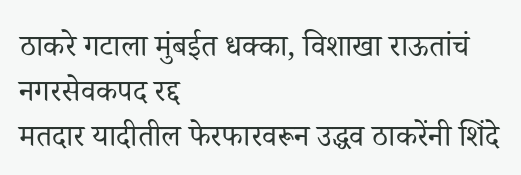ठाकरे गटाला मुंबईत धक्का, विशाखा राऊतांचं नगरसेवकपद रद्द
मतदार यादीतील फेरफारवरून उद्धव ठाकरेंनी शिंदे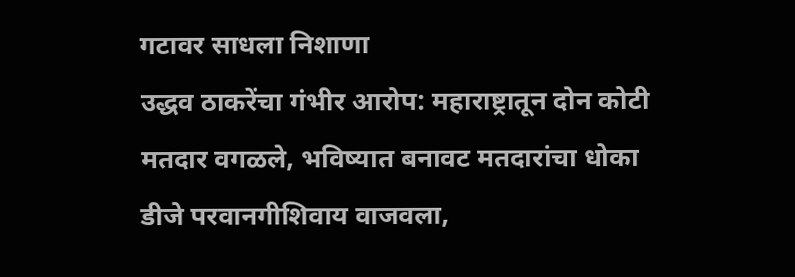गटावर साधला निशाणा
उद्धव ठाकरेंचा गंभीर आरोप: महाराष्ट्रातून दोन कोटी मतदार वगळले, भविष्यात बनावट मतदारांचा धोका
डीजे परवानगीशिवाय वाजवला,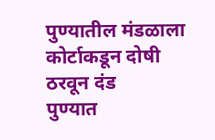पुण्यातील मंडळाला कोर्टाकडून दोषी ठरवून दंड
पुण्यात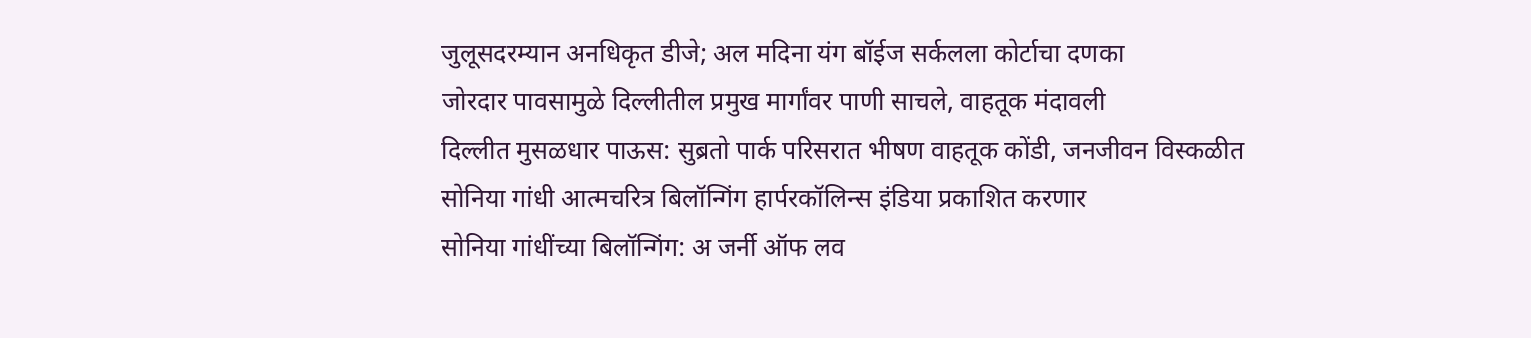जुलूसदरम्यान अनधिकृत डीजे; अल मदिना यंग बॉईज सर्कलला कोर्टाचा दणका
जोरदार पावसामुळे दिल्लीतील प्रमुख मार्गांवर पाणी साचले, वाहतूक मंदावली
दिल्लीत मुसळधार पाऊस: सुब्रतो पार्क परिसरात भीषण वाहतूक कोंडी, जनजीवन विस्कळीत
सोनिया गांधी आत्मचरित्र बिलॉन्गिंग हार्परकॉलिन्स इंडिया प्रकाशित करणार
सोनिया गांधींच्या बिलॉन्गिंग: अ जर्नी ऑफ लव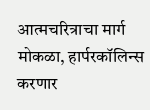आत्मचरित्राचा मार्ग मोकळा, हार्परकॉलिन्स करणार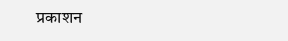प्रकाशन